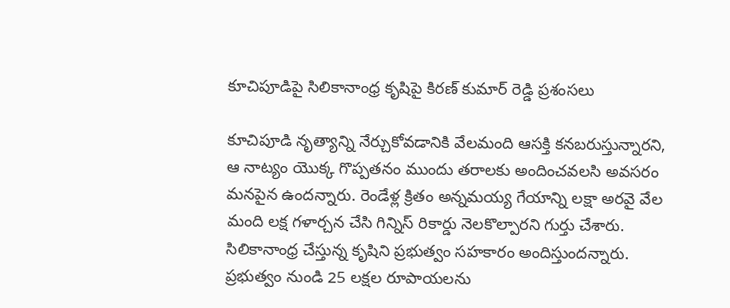కూచిపూడిపై సిలికానాంధ్ర కృషిపై కిరణ్ కుమార్ రెడ్డి ప్రశంసలు

కూచిపూడి నృత్యాన్ని నేర్చుకోవడానికి వేలమంది ఆసక్తి కనబరుస్తున్నారని, ఆ నాట్యం యొక్క గొప్పతనం ముందు తరాలకు అందించవలసి అవసరం మనపైన ఉందన్నారు. రెండేళ్ల క్రితం అన్నమయ్య గేయాన్ని లక్షా అరవై వేల మంది లక్ష గళార్చన చేసి గిన్నిస్ రికార్డు నెలకొల్పారని గుర్తు చేశారు. సిలికానాంధ్ర చేస్తున్న కృషిని ప్రభుత్వం సహకారం అందిస్తుందన్నారు. ప్రభుత్వం నుండి 25 లక్షల రూపాయలను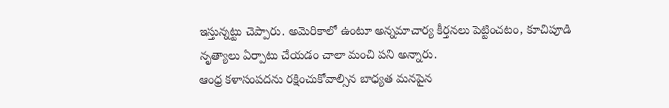ఇస్తున్నట్టు చెప్పారు. అమెరికాలో ఉంటూ అన్నమాచార్య కీర్తనలు పెట్టించటం, కూచిపూడి నృత్యాలు ఏర్పాటు చేయడం చాలా మంచి పని అన్నారు.
ఆంధ్ర కళాసంపదను రక్షించుకోవాల్సిన బాధ్యత మనపైన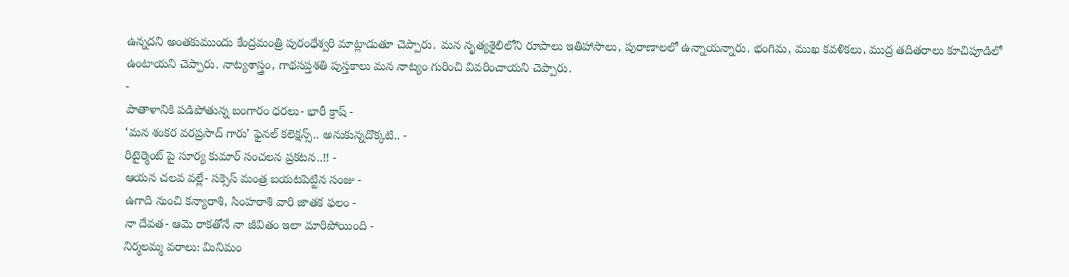ఉన్నదని అంతకుముందు కేంద్రమంత్రి పురంధేశ్వరి మాట్లాడుతూ చెప్పారు. మన నృత్యశైలిలోని రూపాలు ఇతిహాసాలు, పురాణాలలో ఉన్నాయన్నారు. భంగిమ, ముఖ కవళికలు, ముద్ర తదితరాలు కూచిపూడిలో ఉంటాయని చెప్పారు. నాట్యశాస్త్రం, గాథసప్తశతి పుస్తకాలు మన నాట్యం గురించి వివరించాయని చెప్పారు.
-
పాతాళానికి పడిపోతున్న బంగారం ధరలు- భారీ క్రాష్ -
‘మన శంకర వరప్రసాద్ గారు’ ఫైనల్ కలెక్షన్స్.. అనుకున్నదొక్కటి.. -
రిటైర్మెంట్ పై సూర్య కుమార్ సంచలన ప్రకటన..!! -
ఆయన చలవ వల్లే- సక్సెస్ మంత్ర బయటపెట్టిన సంజు -
ఉగాది నుంచి కన్యారాశి, సింహరాశి వారి జాతక ఫలం -
నా దేవత- ఆమె రాకతోనే నా జీవితం ఇలా మారిపోయింది -
నిర్మలమ్మ వరాలు: మినిమం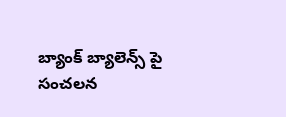బ్యాంక్ బ్యాలెన్స్ పై సంచలన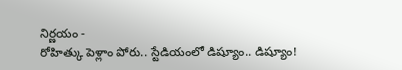నిర్ణయం -
రోహిత్కు పెళ్లాం పోరు.. స్టేడియంలో డిష్యూం.. డిష్యూం!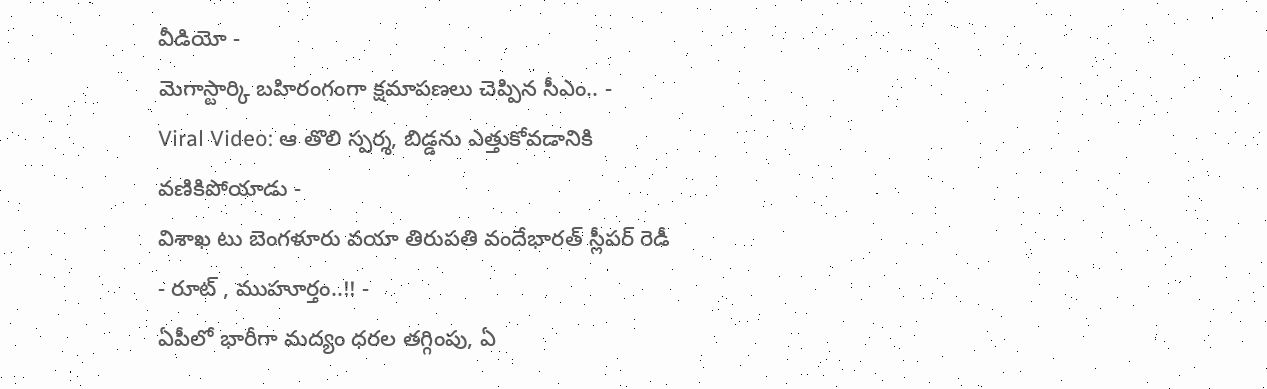వీడియో -
మెగాస్టార్కి బహిరంగంగా క్షమాపణలు చెప్పిన సీఎం.. -
Viral Video: ఆ తొలి స్పర్శ, బిడ్డను ఎత్తుకోవడానికి వణికిపోయాడు -
విశాఖ టు బెంగళూరు వయా తిరుపతి వందేభారత్ స్లీపర్ రెడీ - రూట్ , ముహూర్తం..!! -
ఏపీలో భారీగా మద్యం ధరల తగ్గింపు, ఏ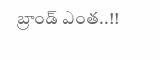బ్రాండ్ ఎంత..!!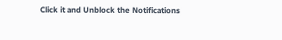Click it and Unblock the Notifications